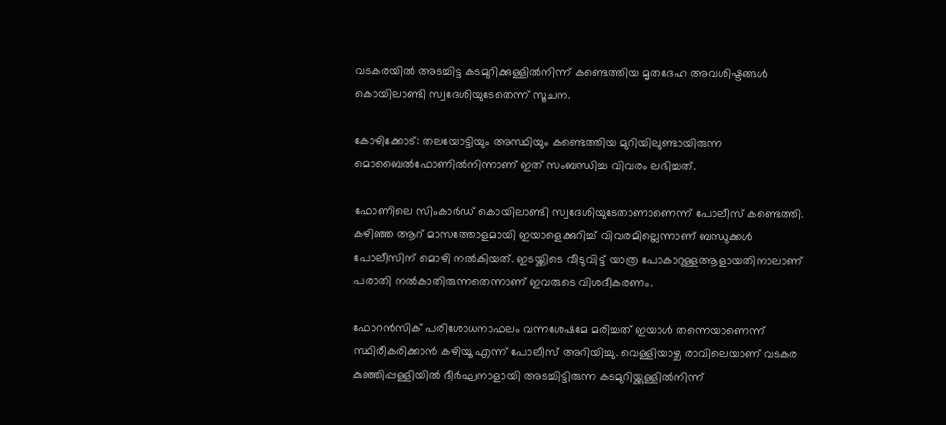വടകരയില്‍ അടച്ചിട്ട കടമുറിക്കുള്ളില്‍നിന്ന് കണ്ടെത്തിയ മൃതദേഹ അവശിഷ്ടങ്ങള്‍ കൊയിലാണ്ടി സ്വദേശിയുടേതെന്ന് സൂചന.

കോഴിക്കോട്: തലയോട്ടിയും അസ്ഥിയും കണ്ടെത്തിയ മുറിയിലുണ്ടായിരുന്ന മൊബൈല്‍ഫോണില്‍നിന്നാണ് ഇത് സംബന്ധിച്ച വിവരം ലഭിച്ചത്.

ഫോണിലെ സിംകാര്‍ഡ് കൊയിലാണ്ടി സ്വദേശിയുടേതാണാണെന്ന് പോലീസ് കണ്ടെത്തി. കഴിഞ്ഞ ആറ് മാസത്തോളമായി ഇയാളെക്കുറിച്ച്‌ വിവരമില്ലെന്നാണ് ബന്ധുക്കള്‍ പോലീസിന് മൊഴി നല്‍കിയത്. ഇടയ്ക്കിടെ വീടുവിട്ട് യാത്ര പോകാറുള്ളആളായതിനാലാണ് പരാതി നല്‍കാതിരുന്നതെന്നാണ് ഇവരുടെ വിശദീകരണം.

ഫോറന്‍സിക് പരിശോധനാഫലം വന്നശേഷമേ മരിച്ചത് ഇയാള്‍ തന്നെയാണെന്ന് സ്ഥിരീകരിക്കാൻ കഴിയൂ എന്ന് പോലീസ് അറിയിച്ചു. വെള്ളിയാഴ്ച രാവിലെയാണ് വടകര കുഞ്ഞിപ്പള്ളിയില്‍ ദീര്‍ഘനാളായി അടച്ചിട്ടിരുന്ന കടമുറിയ്ക്കുള്ളില്‍നിന്ന്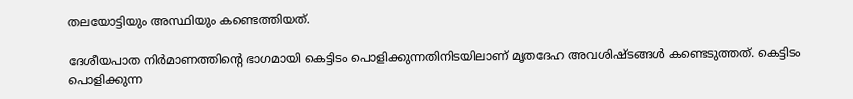തലയോട്ടിയും അസ്ഥിയും കണ്ടെത്തിയത്.

ദേശീയപാത നിര്‍മാണത്തിന്‍റെ ഭാഗമായി കെട്ടിടം പൊളിക്കുന്നതിനിടയിലാണ് മൃതദേഹ അവശിഷ്ടങ്ങള്‍ കണ്ടെടുത്തത്. കെട്ടിടം പൊളിക്കുന്ന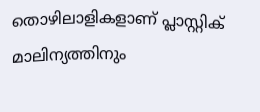തൊഴിലാളികളാണ് പ്ലാസ്റ്റിക് മാലിന്യത്തിനും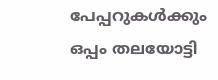പേപ്പറുകള്‍ക്കും ഒപ്പം തലയോട്ടി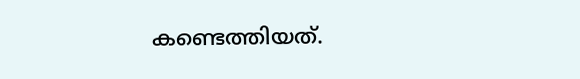കണ്ടെത്തിയത്.